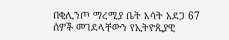በቂሊንጦ ማረሚያ ቤት እሳት አደጋ 67 ሰዎች መገደላቸውን የኢትዮጲያዊ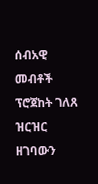ሰብአዊ መብቶች ፕሮጀከት ገለጸ ዝርዝር ዘገባውን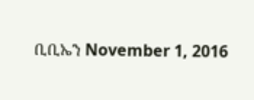ቢቢኤን November 1, 2016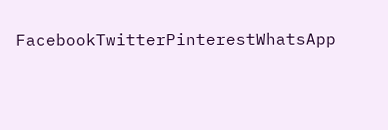FacebookTwitterPinterestWhatsApp